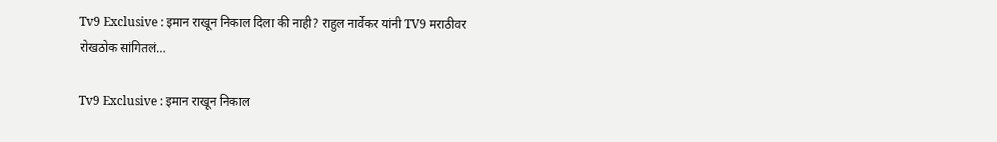Tv9 Exclusive : इमान राखून निकाल दिला की नाही? राहुल नार्वेकर यांनी TV9 मराठीवर रोखठोक सांगितलं…

Tv9 Exclusive : इमान राखून निकाल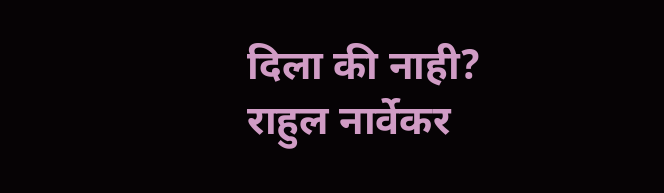दिला की नाही? राहुल नार्वेकर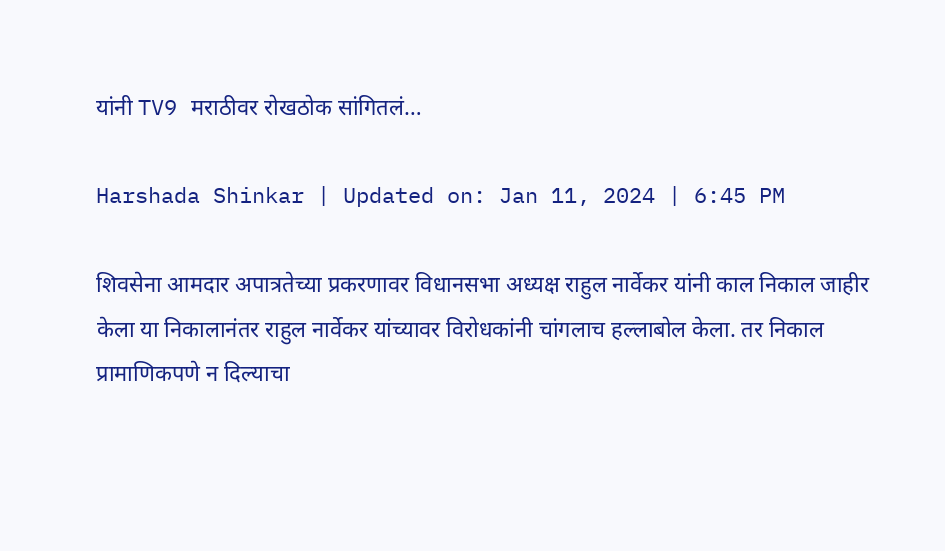यांनी TV9 मराठीवर रोखठोक सांगितलं…

Harshada Shinkar | Updated on: Jan 11, 2024 | 6:45 PM

शिवसेना आमदार अपात्रतेच्या प्रकरणावर विधानसभा अध्यक्ष राहुल नार्वेकर यांनी काल निकाल जाहीर केला या निकालानंतर राहुल नार्वेकर यांच्यावर विरोधकांनी चांगलाच हल्लाबोल केला. तर निकाल प्रामाणिकपणे न दिल्याचा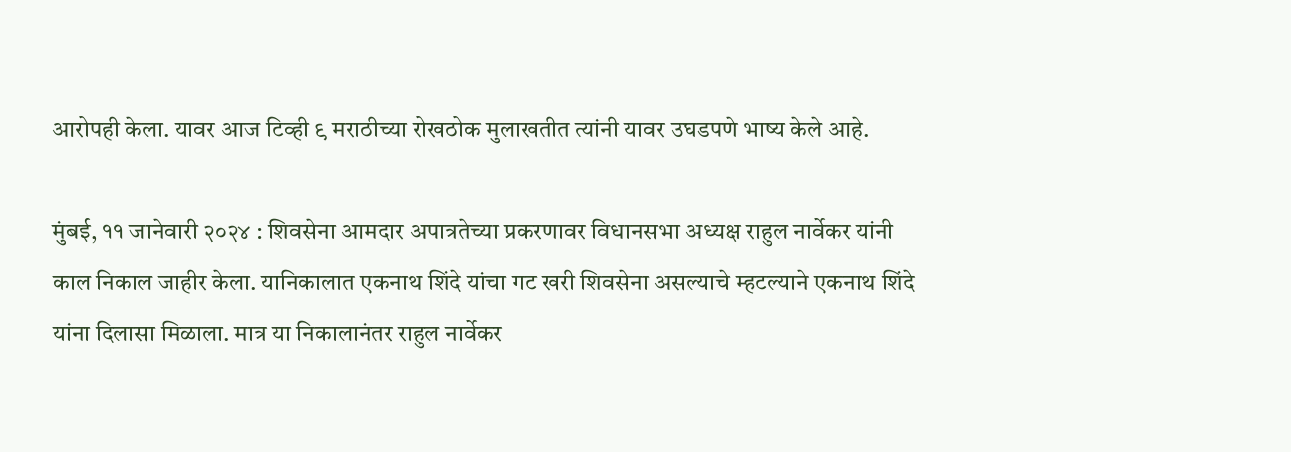आरोपही केला. यावर आज टिव्ही ९ मराठीच्या रोखठोक मुलाखतीत त्यांनी यावर उघडपणे भाष्य केले आहे.

मुंबई, ११ जानेवारी २०२४ : शिवसेना आमदार अपात्रतेच्या प्रकरणावर विधानसभा अध्यक्ष राहुल नार्वेकर यांनी काल निकाल जाहीर केला. यानिकालात एकनाथ शिंदे यांचा गट खरी शिवसेना असल्याचे म्हटल्याने एकनाथ शिंदे यांना दिलासा मिळाला. मात्र या निकालानंतर राहुल नार्वेकर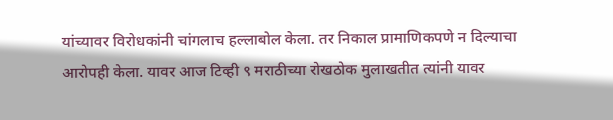यांच्यावर विरोधकांनी चांगलाच हल्लाबोल केला. तर निकाल प्रामाणिकपणे न दिल्याचा आरोपही केला. यावर आज टिव्ही ९ मराठीच्या रोखठोक मुलाखतीत त्यांनी यावर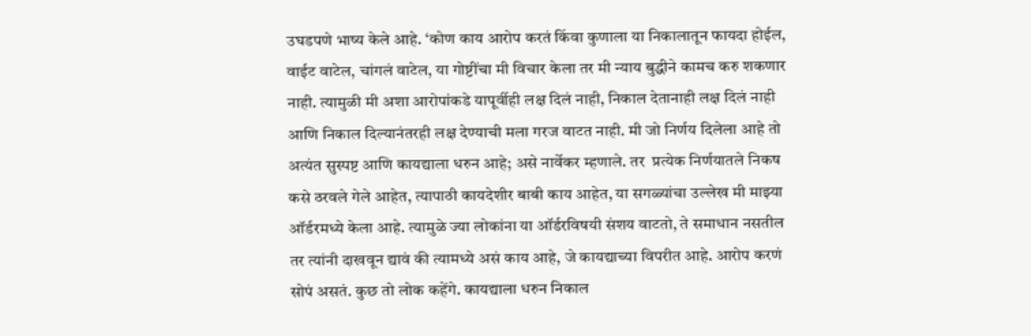उघडपणे भाष्य केले आहे. ‘कोण काय आरोप करतं किंवा कुणाला या निकालातून फायदा होईल, वाईट वाटेल, चांगलं वाटेल, या गोष्टींचा मी विचार केला तर मी न्याय बुद्धीने कामच करु शकणार नाही. त्यामुळी मी अशा आरोपांकडे यापूर्वीही लक्ष दिलं नाही, निकाल देतानाही लक्ष दिलं नाही आणि निकाल दिल्यानंतरही लक्ष देण्याची मला गरज वाटत नाही. मी जो निर्णय दिलेला आहे तो अत्यंत सुस्पष्ट आणि कायद्याला धरुन आहे; असे नार्वेकर म्हणाले. तर  प्रत्येक निर्णयातले निकष कसे ठरवले गेले आहेत, त्यापाठी कायदेशीर बाबी काय आहेत, या सगळ्यांचा उल्लेख मी माझ्या ऑर्डरमध्ये केला आहे. त्यामुळे ज्या लोकांना या ऑर्डरविषयी संशय वाटतो, ते समाधान नसतील तर त्यांनी दाखवून द्यावं की त्यामध्ये असं काय आहे, जे कायद्याच्या विपरीत आहे. आरोप करणं सोपं असतं. कुछ तो लोक कहेंगे. कायद्याला धरुन निकाल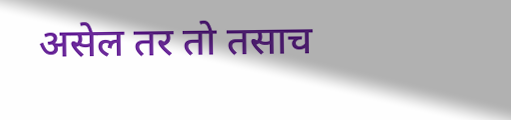असेल तर तो तसाच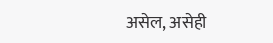असेल, असेही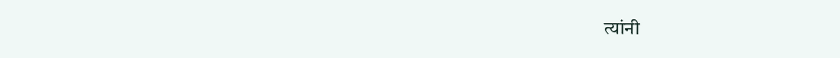त्यांनी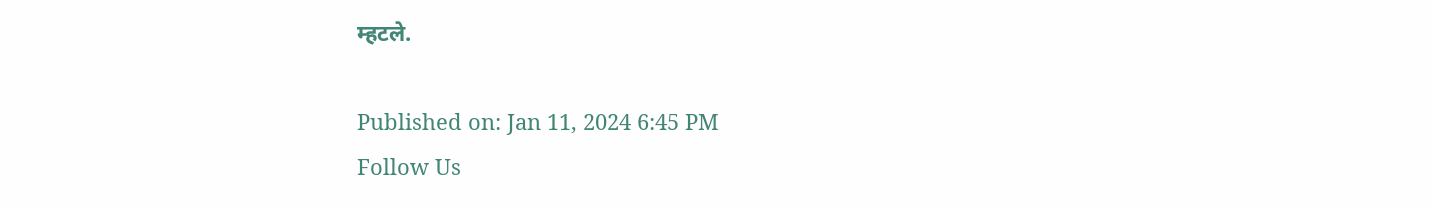म्हटले.

Published on: Jan 11, 2024 6:45 PM
Follow Us